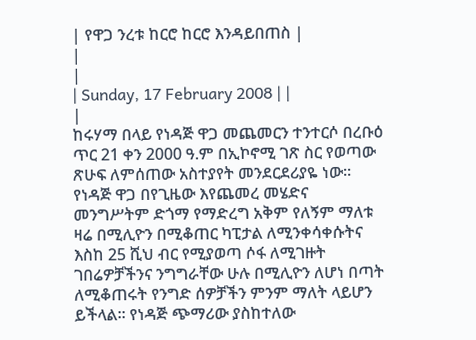| የዋጋ ንረቱ ከርሮ ከርሮ እንዳይበጠስ |
|
|
| Sunday, 17 February 2008 | |
|
ከሩሃማ በላይ የነዳጅ ዋጋ መጨመርን ተንተርሶ በረቡዕ ጥር 21 ቀን 2000 ዓ.ም በኢኮኖሚ ገጽ ስር የወጣው ጽሁፍ ለምሰጠው አስተያየት መንደርደሪያዬ ነው፡፡ የነዳጅ ዋጋ በየጊዜው እየጨመረ መሄድና መንግሥትም ድጎማ የማድረግ አቅም የለኝም ማለቱ ዛሬ በሚሊዮን በሚቆጠር ካፒታል ለሚንቀሳቀሱትና እስከ 25 ሺህ ብር የሚያወጣ ሶፋ ለሚገዙት ገበሬዎቻችንና ንግግራቸው ሁሉ በሚሊዮን ለሆነ በጣት ለሚቆጠሩት የንግድ ሰዎቻችን ምንም ማለት ላይሆን ይችላል፡፡ የነዳጅ ጭማሪው ያስከተለው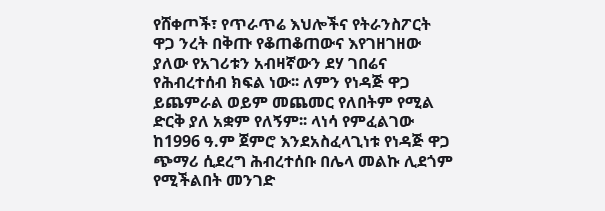የሸቀጦች፣ የጥራጥሬ እህሎችና የትራንስፖርት ዋጋ ንረት በቅጡ የቆጠቆጠውና እየገዘገዘው ያለው የአገሪቱን አብዛኛውን ደሃ ገበሬና የሕብረተሰብ ክፍል ነው፡፡ ለምን የነዳጅ ዋጋ ይጨምራል ወይም መጨመር የለበትም የሚል ድርቅ ያለ አቋም የለኝም፡፡ ላነሳ የምፈልገው ከ1996 ዓ.ም ጀምሮ እንደአስፈላጊነቱ የነዳጅ ዋጋ ጭማሪ ሲደረግ ሕብረተሰቡ በሌላ መልኩ ሊደጎም የሚችልበት መንገድ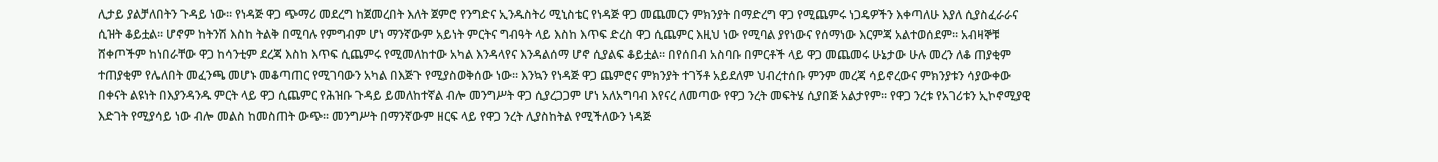ሊታይ ያልቻለበትን ጉዳይ ነው፡፡ የነዳጅ ዋጋ ጭማሪ መደረግ ከጀመረበት እለት ጀምሮ የንግድና ኢንዱስትሪ ሚኒስቴር የነዳጅ ዋጋ መጨመርን ምክንያት በማድረግ ዋጋ የሚጨምሩ ነጋዴዎችን እቀጣለሁ እያለ ሲያስፈራራና ሲዝት ቆይቷል፡፡ ሆኖም ከትንሽ እስከ ትልቅ በሚባሉ የምግብም ሆነ ማንኛውም አይነት ምርትና ግብዓት ላይ እስከ እጥፍ ድረስ ዋጋ ሲጨምር እዚህ ነው የሚባል ያየነውና የሰማነው እርምጃ አልተወሰደም፡፡ አብዛኞቹ ሸቀጦችም ከነበራቸው ዋጋ ከሳንቲም ደረጃ እስከ እጥፍ ሲጨምሩ የሚመለከተው አካል እንዳላየና እንዳልሰማ ሆኖ ሲያልፍ ቆይቷል፡፡ በየሰበብ አስባቡ በምርቶች ላይ ዋጋ መጨመሩ ሁኔታው ሁሉ መረን ለቆ ጠያቂም ተጠያቂም የሌለበት መፈንጫ መሆኑ መቆጣጠር የሚገባውን አካል በእጅጉ የሚያስወቅሰው ነው፡፡ እንኳን የነዳጅ ዋጋ ጨምሮና ምክንያት ተገኝቶ አይደለም ህብረተሰቡ ምንም መረጃ ሳይኖረውና ምክንያቱን ሳያውቀው በቀናት ልዩነት በእያንዳንዱ ምርት ላይ ዋጋ ሲጨምር የሕዝቡ ጉዳይ ይመለከተኛል ብሎ መንግሥት ዋጋ ሲያረጋጋም ሆነ አለአግባብ እየናረ ለመጣው የዋጋ ንረት መፍትሄ ሲያበጅ አልታየም፡፡ የዋጋ ንረቱ የአገሪቱን ኢኮኖሚያዊ እድገት የሚያሳይ ነው ብሎ መልስ ከመስጠት ውጭ፡፡ መንግሥት በማንኛውም ዘርፍ ላይ የዋጋ ንረት ሊያስከትል የሚችለውን ነዳጅ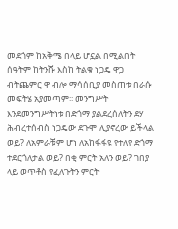መደጎም ከአቅሜ በላይ ሆኗል በሚልበት ሰዓትም ከትንሹ እስከ ትልቁ ነጋዴ ዋጋ ብትጨምር ዋ ብሎ ማሳሰቢያ መስጠቱ በራሱ መፍትሄ አያመጣም፡፡ መንግሥት እንደመንግሥትነቱ በድጎማ ያልደረሰለትን ደሃ ሕብረተሰብስ ነጋዴው ደጉሞ ሊያኖረው ይችላል ወይ? ለአምራቹም ሆነ ለአከፋፋዩ የተለየ ድጎማ ተደርጎለታል ወይ? በቂ ምርት አለን ወይ? ገበያ ላይ ወጥቶስ የፈለጉትን ምርት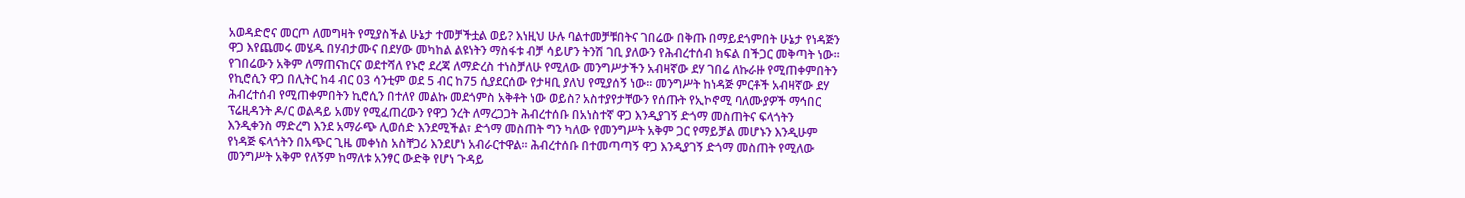አወዳድሮና መርጦ ለመግዛት የሚያስችል ሁኔታ ተመቻችቷል ወይ? እነዚህ ሁሉ ባልተመቻቹበትና ገበሬው በቅጡ በማይደጎምበት ሁኔታ የነዳጅን ዋጋ እየጨመሩ መሄዱ በሃብታሙና በደሃው መካከል ልዩነትን ማስፋቱ ብቻ ሳይሆን ትንሽ ገቢ ያለውን የሕብረተሰብ ክፍል በችጋር መቅጣት ነው፡፡ የገበሬውን አቅም ለማጠናከርና ወደተሻለ የኑሮ ደረጃ ለማድረስ ተነስቻለሁ የሚለው መንግሥታችን አብዛኛው ደሃ ገበሬ ለኩራዙ የሚጠቀምበትን የኪሮሲን ዋጋ በሊትር ከ4 ብር 03 ሳንቲም ወደ 5 ብር ከ75 ሲያደርሰው የታዛቢ ያለህ የሚያሰኝ ነው፡፡ መንግሥት ከነዳጅ ምርቶች አብዛኛው ደሃ ሕብረተሰብ የሚጠቀምበትን ኪሮሲን በተለየ መልኩ መደጎምስ አቅቶት ነው ወይስ? አስተያየታቸውን የሰጡት የኢኮኖሚ ባለሙያዎች ማኅበር ፕሬዚዳንት ዶ/ር ወልዳይ አመሃ የሚፈጠረውን የዋጋ ንረት ለማረጋጋት ሕብረተሰቡ በአነስተኛ ዋጋ እንዲያገኝ ድጎማ መስጠትና ፍላጎትን እንዲቀንስ ማድረግ እንደ አማራጭ ሊወሰድ እንደሚችል፣ ድጎማ መስጠት ግን ካለው የመንግሥት አቅም ጋር የማይቻል መሆኑን እንዲሁም የነዳጅ ፍላጎትን በአጭር ጊዜ መቀነስ አስቸጋሪ እንደሆነ አብራርተዋል፡፡ ሕብረተሰቡ በተመጣጣኝ ዋጋ እንዲያገኝ ድጎማ መስጠት የሚለው መንግሥት አቅም የለኝም ከማለቱ አንፃር ውድቅ የሆነ ጉዳይ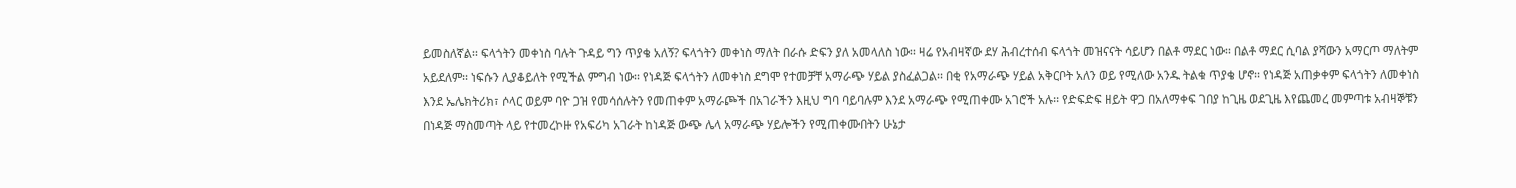ይመስለኛል፡፡ ፍላጎትን መቀነስ ባሉት ጉዳይ ግን ጥያቄ አለኝ? ፍላጎትን መቀነስ ማለት በራሱ ድፍን ያለ አመላለስ ነው፡፡ ዛሬ የአብዛኛው ደሃ ሕብረተሰብ ፍላጎት መዝናናት ሳይሆን በልቶ ማደር ነው፡፡ በልቶ ማደር ሲባል ያሻውን አማርጦ ማለትም አይደለም፡፡ ነፍሱን ሊያቆይለት የሚችል ምግብ ነው፡፡ የነዳጅ ፍላጎትን ለመቀነስ ደግሞ የተመቻቸ አማራጭ ሃይል ያስፈልጋል፡፡ በቂ የአማራጭ ሃይል አቅርቦት አለን ወይ የሚለው አንዱ ትልቁ ጥያቄ ሆኖ፡፡ የነዳጅ አጠቃቀም ፍላጎትን ለመቀነስ እንደ ኤሌክትሪክ፣ ሶላር ወይም ባዮ ጋዝ የመሳሰሉትን የመጠቀም አማራጮች በአገራችን እዚህ ግባ ባይባሉም እንደ አማራጭ የሚጠቀሙ አገሮች አሉ፡፡ የድፍድፍ ዘይት ዋጋ በአለማቀፍ ገበያ ከጊዜ ወደጊዜ እየጨመረ መምጣቱ አብዛኞቹን በነዳጅ ማስመጣት ላይ የተመረኮዙ የአፍሪካ አገራት ከነዳጅ ውጭ ሌላ አማራጭ ሃይሎችን የሚጠቀሙበትን ሁኔታ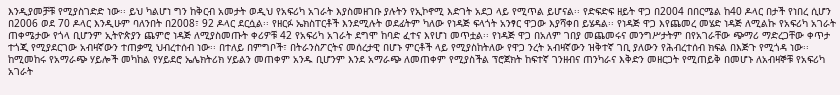እንዲያመቻቹ የሚያስገድድ ነው፡፡ ይህ ካልሆነ ግን ከቅርብ አመታት ወዲህ የአፍሪካ አገራት እያስመዘገቡ ያሉትን የኢኮኖሚ እድገት አደጋ ላይ የሚጥል ይሆናል፡፡ የድፍድፍ ዘይት ዋጋ በ2004 በበርሜል ከ40 ዶላር በታች የነበረ ሲሆን በ2006 ወደ 70 ዶላር እንዲሁም ባለንበት በ2008፣ 92 ዶላር ደርሷል፡፡ የዘርፉ ኤክስፐርቶች እንደሚሉት ወደፊትም ካለው የነዳጅ ፍላጎት አንፃር ዋጋው እያሻቀበ ይሄዳል፡፡ የነዳጅ ዋጋ እየጨመረ መሄድ ነዳጅ ለሚልኩ የአፍሪካ አገራት ጠቀሜታው የጎላ ቢሆንም ኢትዮጵያን ጨምሮ ነዳጅ ለሚያስመጡት ቀሪዎቹ 42 የአፍሪካ አገራት ደግሞ ከባድ ፈተና እየሆነ መጥቷል፡፡ የነዳጅ ዋጋ በአለም ገበያ መጨመሩና መንግሥታትም በየአገራቸው ጭማሪ ማድረጋቸው ቀጥታ ተጎጂ የሚያደርገው አብዛኛውን ተጠቃሚ ህብረተሰብ ነው፡፡ በተለይ በምግቦች፣ በትራንስፖርትና መሰረታዊ በሆኑ ምርቶች ላይ የሚያስከትለው የዋጋ ንረት አብዛኛውን ዝቅተኛ ገቢ ያለውን የሕብረተሰብ ክፍል በእጅጉ የሚጎዳ ነው፡፡ ከሚመከሩ የአማራጭ ሃይሎች መካከል የሃይደሮ ኤሌክትሪክ ሃይልን መጠቀም አንዱ ቢሆንም እንደ አማራጭ ለመጠቀም የሚያስችል ፕሮጀክት ከፍተኛ ገንዘብና ጠንካራና እቅድን መዘርጋት የሚጠይቅ በመሆኑ ለአብዛኞቹ የአፍሪካ አገራት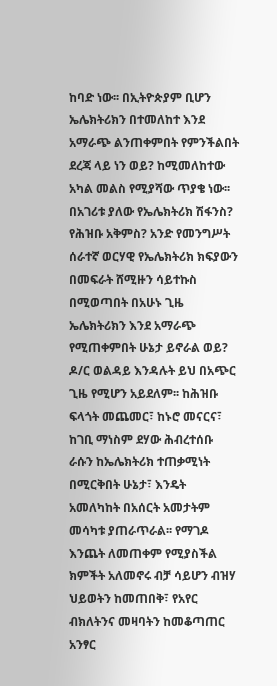ከባድ ነው፡፡ በኢትዮጵያም ቢሆን ኤሌክትሪክን በተመለከተ እንደ አማራጭ ልንጠቀምበት የምንችልበት ደረጃ ላይ ነን ወይ? ከሚመለከተው አካል መልስ የሚያሻው ጥያቄ ነው፡፡ በአገሪቱ ያለው የኤሌክትሪክ ሽፋንስ? የሕዝቡ አቅምስ? አንድ የመንግሥት ሰራተኛ ወርሃዊ የኤሌክትሪክ ክፍያውን በመፍራት ሸሚዙን ሳይተኩስ በሚወጣበት በአሁኑ ጊዜ ኤሌክትሪክን እንደ አማራጭ የሚጠቀምበት ሁኔታ ይኖራል ወይ? ዶ/ር ወልዳይ እንዳሉት ይህ በአጭር ጊዜ የሚሆን አይደለም፡፡ ከሕዝቡ ፍላጎት መጨመር፣ ከኑሮ መናርና፣ ከገቢ ማነስም ደሃው ሕብረተሰቡ ራሱን ከኤሌክትሪክ ተጠቃሚነት በሚርቅበት ሁኔታ፣ እንዴት አመለካከት በአሰርት አመታትም መሳካቱ ያጠራጥራል፡፡ የማገዶ እንጨት ለመጠቀም የሚያስችል ክምችት አለመኖሩ ብቻ ሳይሆን ብዝሃ ህይወትን ከመጠበቅ፣ የአየር ብክለትንና መዛባትን ከመቆጣጠር አንፃር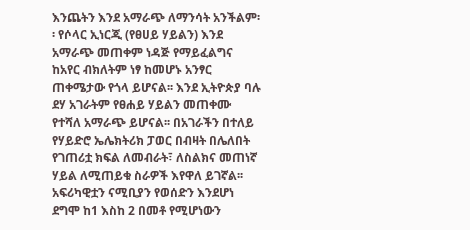እንጨትን እንደ አማራጭ ለማንሳት አንችልም፡፡ የሶላር ኢነርጂ (የፀሀይ ሃይልን) እንደ አማራጭ መጠቀም ነዳጅ የማይፈልግና ከአየር ብክለትም ነፃ ከመሆኑ አንፃር ጠቀሜታው የጎላ ይሆናል፡፡ እንደ ኢትዮጵያ ባሉ ደሃ አገራትም የፀሐይ ሃይልን መጠቀሙ የተሻለ አማራጭ ይሆናል፡፡ በአገራችን በተለይ የሃይድሮ ኤሌክትሪክ ፓወር በብዛት በሌለበት የገጠሪቷ ክፍል ለመብራት፣ ለስልክና መጠነኛ ሃይል ለሚጠይቁ ስራዎች እየዋለ ይገኛል፡፡ አፍሪካዊቷን ናሚቢያን የወሰድን እንደሆነ ደግሞ ከ1 እስከ 2 በመቶ የሚሆነውን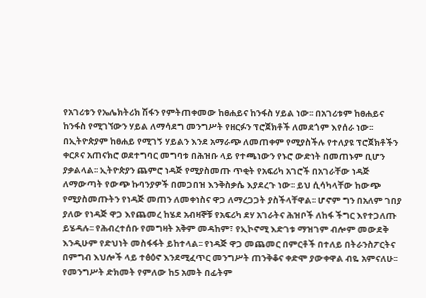የአገሪቱን የኤሌክትሪክ ሽፋን የምትጠቀመው ከፀሐይና ከንፋስ ሃይል ነው፡፡ በአገሪቱም ከፀሐይና ከንፋስ የሚገኘውን ሃይል ለማሳደግ መንግሥት የዘርፉን ፕሮጀክቶች ለመደጎም እየሰራ ነው፡፡ በኢትዮጵያም ከፀሐይ የሚገኝ ሃይልን እንደ አማራጭ ለመጠቀም የሚያስችሉ የተለያዩ ፕሮጀክቶችን ቀርጾና አጠናክሮ ወደተግባር መግባቱ በሕዝቡ ላይ የተጫነውን የኑሮ ውድነት በመጠኑም ቢሆን ያቃልላል፡፡ ኢትዮጵያን ጨምሮ ነዳጅ የሚያስመጡ ጥቂት የአፍሪካ አገሮች በአገራቸው ነዳጅ ለማውጣት የውጭ ኩባንያዎች በመጋበዝ እንቅስቃሴ እያደረጉ ነው፡፡ ይህ ሲሳካላቸው ከውጭ የሚያስመጡትን የነዳጅ መጠን ለመቀነስና ዋጋ ለማረጋጋት ያስችላቸዋል፡፡ ሆኖም ግን በአለም ገበያ ያለው የነዳጅ ዋጋ እየጨመረ ከሄደ አብዛኞቹ የአፍሪካ ደሃ አገራትና ሕዝቦች ለከፋ ችግር እየተጋለጡ ይሄዳሉ፡፡ የሕብረተሰቡ የመግዛት አቅም መዳከም፣ የኢኮኖሚ እድገቱ ማዝገም ብሎም መውደቅ እንዲሁም የድህነት መስፋፋት ይከተላል፡፡ የነዳጅ ዋጋ መጨመር በምርቶች በተለይ በትራንስፖርትና በምግብ እህሎች ላይ ተፅዕኖ እንደሚፈጥር መንግሥት ጠንቅቆና ቀድሞ ያውቀዋል ብዬ አምናለሁ፡፡ የመንግሥት ድክመት የምለው ከ5 አመት በፊትም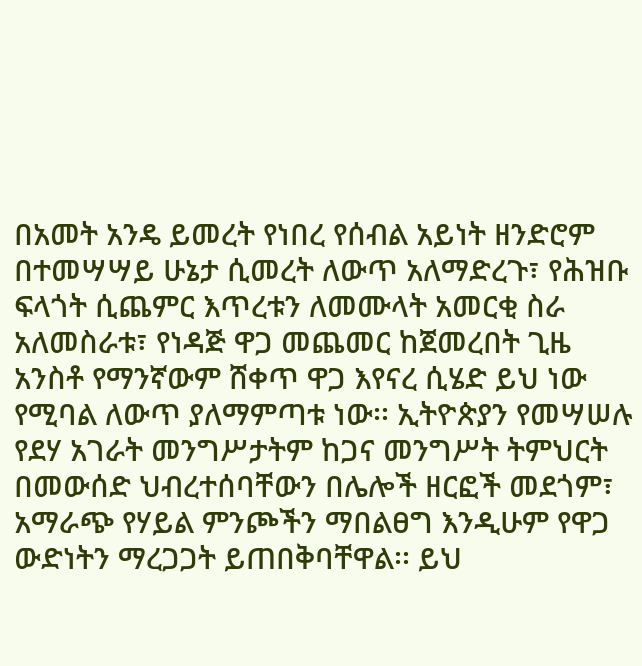በአመት አንዴ ይመረት የነበረ የሰብል አይነት ዘንድሮም በተመሣሣይ ሁኔታ ሲመረት ለውጥ አለማድረጉ፣ የሕዝቡ ፍላጎት ሲጨምር እጥረቱን ለመሙላት አመርቂ ስራ አለመስራቱ፣ የነዳጅ ዋጋ መጨመር ከጀመረበት ጊዜ አንስቶ የማንኛውም ሸቀጥ ዋጋ እየናረ ሲሄድ ይህ ነው የሚባል ለውጥ ያለማምጣቱ ነው፡፡ ኢትዮጵያን የመሣሠሉ የደሃ አገራት መንግሥታትም ከጋና መንግሥት ትምህርት በመውሰድ ህብረተሰባቸውን በሌሎች ዘርፎች መደጎም፣ አማራጭ የሃይል ምንጮችን ማበልፀግ እንዲሁም የዋጋ ውድነትን ማረጋጋት ይጠበቅባቸዋል፡፡ ይህ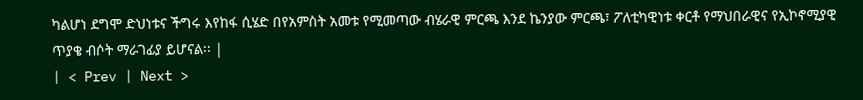ካልሆነ ደግሞ ድህነቱና ችግሩ እየከፋ ሲሄድ በየአምስት አመቱ የሚመጣው ብሄራዊ ምርጫ እንደ ኬንያው ምርጫ፣ ፖለቲካዊነቱ ቀርቶ የማህበራዊና የኢኮኖሚያዊ ጥያቄ ብሶት ማራገፊያ ይሆናል፡፡ |
| < Prev | Next >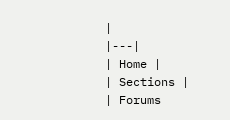|
|---|
| Home |
| Sections |
| Forums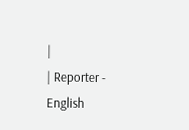|
| Reporter - English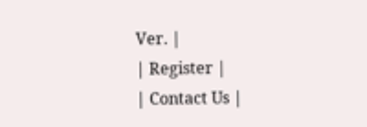Ver. |
| Register |
| Contact Us |